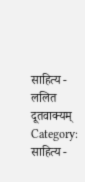साहित्य - ललित
दूतवाक्यम्
Category:
साहित्य -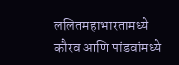ललितमहाभारतामध्ये कौरव आणि पांडवांमध्ये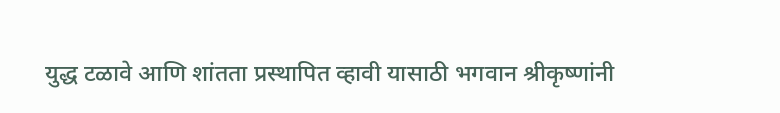युद्ध टळावे आणि शांतता प्रस्थापित व्हावी यासाठी भगवान श्रीकृष्णांनी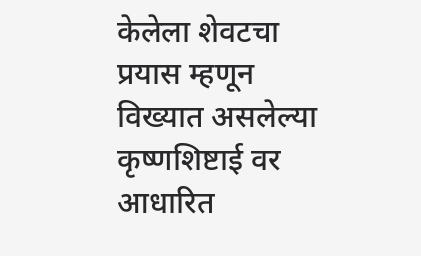केलेला शेवटचा प्रयास म्हणून विख्यात असलेल्या कृष्णशिष्टाई वर आधारित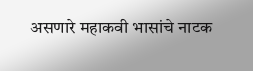असणारे महाकवी भासांचे नाटक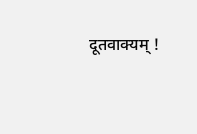दूतवाक्यम् !